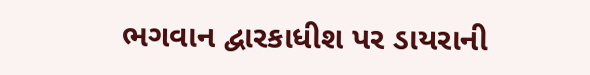ભગવાન દ્વારકાધીશ પર ડાયરાની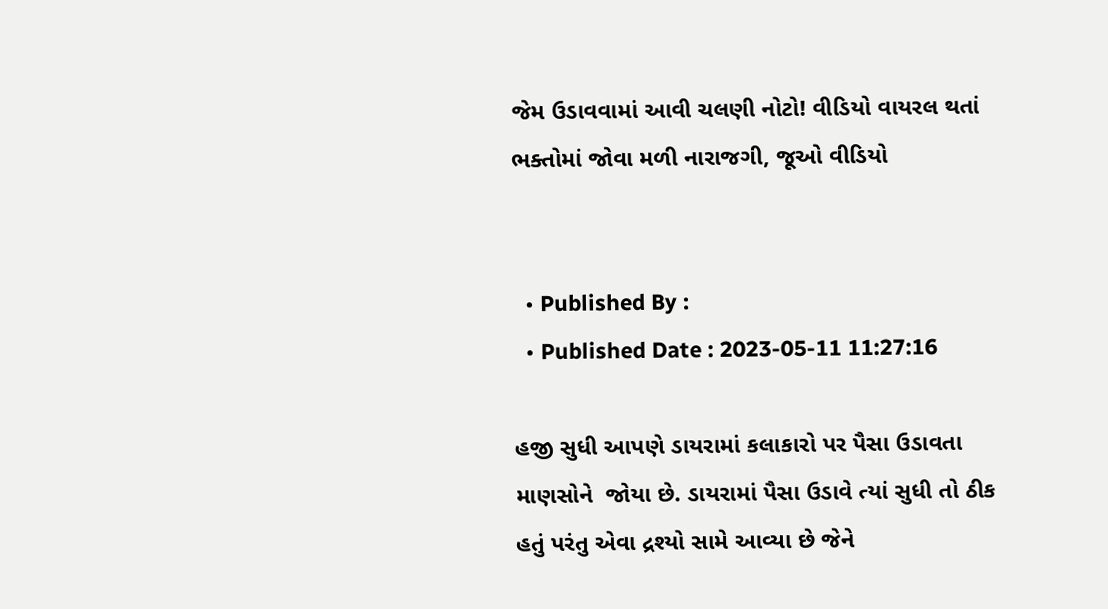જેમ ઉડાવવામાં આવી ચલણી નોટો! વીડિયો વાયરલ થતાં ભક્તોમાં જોવા મળી નારાજગી, જૂઓ વીડિયો


  • Published By :
  • Published Date : 2023-05-11 11:27:16

હજી સુધી આપણે ડાયરામાં કલાકારો પર પૈસા ઉડાવતા માણસોને  જોયા છે. ડાયરામાં પૈસા ઉડાવે ત્યાં સુધી તો ઠીક હતું પરંતુ એવા દ્રશ્યો સામે આવ્યા છે જેને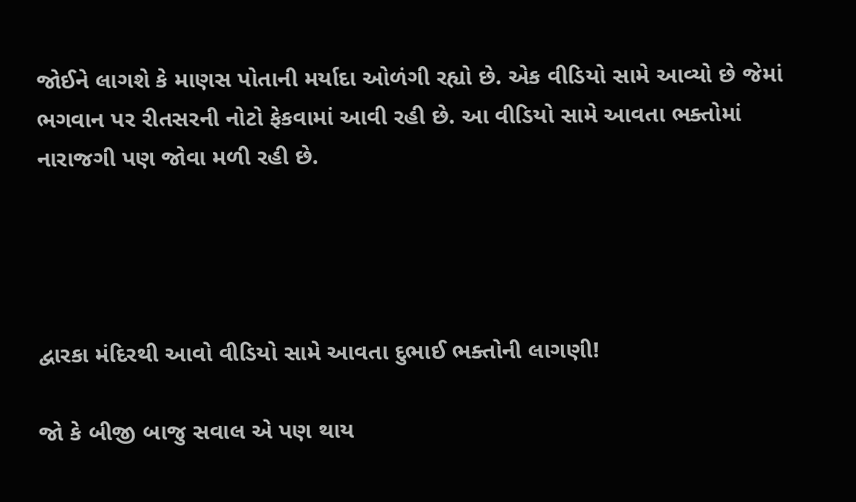જોઈને લાગશે કે માણસ પોતાની મર્યાદા ઓળંગી રહ્યો છે. એક વીડિયો સામે આવ્યો છે જેમાં ભગવાન પર રીતસરની નોટો ફેકવામાં આવી રહી છે. આ વીડિયો સામે આવતા ભક્તોમાં નારાજગી પણ જોવા મળી રહી છે.




દ્વારકા મંદિરથી આવો વીડિયો સામે આવતા દુભાઈ ભક્તોની લાગણી!

જો કે બીજી બાજુ સવાલ એ પણ થાય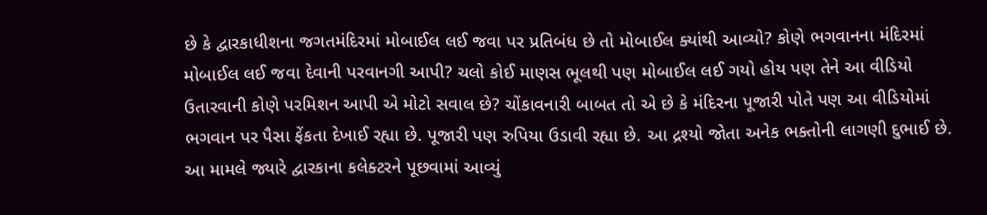છે કે દ્વારકાધીશના જગતમંદિરમાં મોબાઈલ લઈ જવા પર પ્રતિબંધ છે તો મોબાઈલ ક્યાંથી આવ્યો? કોણે ભગવાનના મંદિરમાં મોબાઈલ લઈ જવા દેવાની પરવાનગી આપી? ચલો કોઈ માણસ ભૂલથી પણ મોબાઈલ લઈ ગયો હોય પણ તેને આ વીડિયો ઉતારવાની કોણે પરમિશન આપી એ મોટો સવાલ છે? ચોંકાવનારી બાબત તો એ છે કે મંદિરના પૂજારી પોતે પણ આ વીડિયોમાં ભગવાન પર પૈસા ફેંકતા દેખાઈ રહ્યા છે. પૂજારી પણ રુપિયા ઉડાવી રહ્યા છે. આ દ્રશ્યો જોતા અનેક ભક્તોની લાગણી દુભાઈ છે. આ મામલે જ્યારે દ્વારકાના કલેક્ટરને પૂછવામાં આવ્યું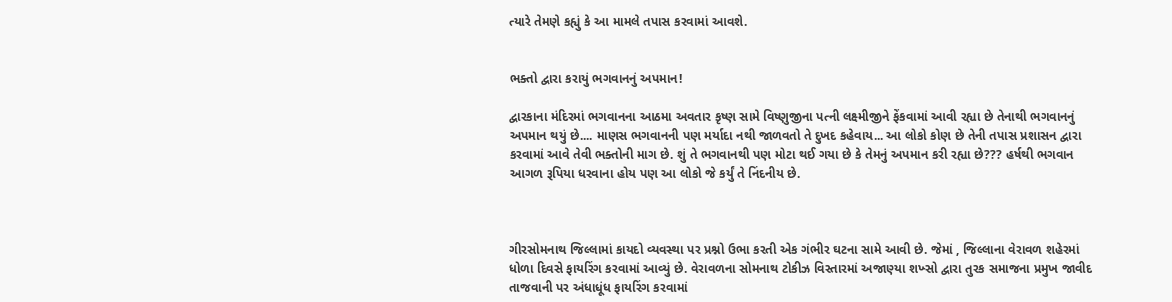ત્યારે તેમણે કહ્યું કે આ મામલે તપાસ કરવામાં આવશે.


ભક્તો દ્વારા કરાયું ભગવાનનું અપમાન!

દ્વારકાના મંદિરમાં ભગવાનના આઠમા અવતાર કૃષ્ણ સામે વિષ્ણુજીના પત્ની લક્ષ્મીજીને ફેંકવામાં આવી રહ્યા છે તેનાથી ભગવાનનું અપમાન થયું છે.... માણસ ભગવાનની પણ મર્યાદા નથી જાળવતો તે દુખદ કહેવાય... આ લોકો કોણ છે તેની તપાસ પ્રશાસન દ્વારા કરવામાં આવે તેવી ભક્તોની માગ છે. શું તે ભગવાનથી પણ મોટા થઈ ગયા છે કે તેમનું અપમાન કરી રહ્યા છે??? હર્ષથી ભગવાન આગળ રૂપિયા ધરવાના હોય પણ આ લોકો જે કર્યું તે નિંદનીય છે.



ગીરસોમનાથ જિલ્લામાં કાયદો વ્યવસ્થા પર પ્રશ્નો ઉભા કરતી એક ગંભીર ઘટના સામે આવી છે. જેમાં , જિલ્લાના વેરાવળ શહેરમાં ધોળા દિવસે ફાયરિંગ કરવામાં આવ્યું છે. વેરાવળના સોમનાથ ટોકીઝ વિસ્તારમાં અજાણ્યા શખ્સો દ્વારા તુરક સમાજના પ્રમુખ જાવીદ તાજવાની પર અંધાધૂંધ ફાયરિંગ કરવામાં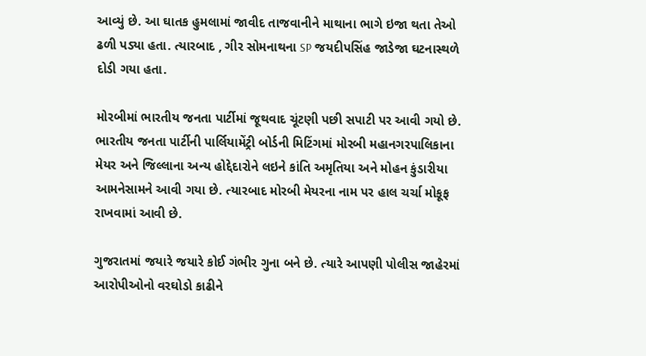આવ્યું છે. આ ઘાતક હુમલામાં જાવીદ તાજવાનીને માથાના ભાગે ઇજા થતા તેઓ ઢળી પડ્યા હતા. ત્યારબાદ , ગીર સોમનાથના SP જયદીપસિંહ જાડેજા ઘટનાસ્થળે દોડી ગયા હતા.

મોરબીમાં ભારતીય જનતા પાર્ટીમાં જૂથવાદ ચૂંટણી પછી સપાટી પર આવી ગયો છે. ભારતીય જનતા પાર્ટીની પાર્લિયામેંટ્રી બોર્ડની મિટિંગમાં મોરબી મહાનગરપાલિકાના મેયર અને જિલ્લાના અન્ય હોદ્દેદારોને લઇને કાંતિ અમૃતિયા અને મોહન કુંડારીયા આમનેસામને આવી ગયા છે. ત્યારબાદ મોરબી મેયરના નામ પર હાલ ચર્ચા મોકૂફ રાખવામાં આવી છે.

ગુજરાતમાં જયારે જયારે કોઈ ગંભીર ગુના બને છે. ત્યારે આપણી પોલીસ જાહેરમાં આરોપીઓનો વરઘોડો કાઢીને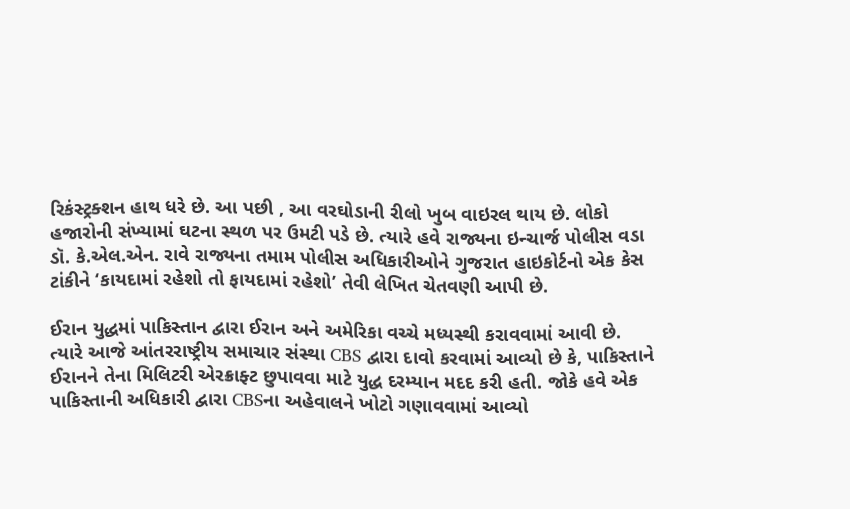રિકંસ્ટ્રક્શન હાથ ધરે છે. આ પછી , આ વરઘોડાની રીલો ખુબ વાઇરલ થાય છે. લોકો હજારોની સંખ્યામાં ઘટના સ્થળ પર ઉમટી પડે છે. ત્યારે હવે રાજ્યના ઇન્ચાર્જ પોલીસ વડા ડૉ. કે.એલ.એન. રાવે રાજ્યના તમામ પોલીસ અધિકારીઓને ગુજરાત હાઇકોર્ટનો એક કેસ ટાંકીને ‘કાયદામાં રહેશો તો ફાયદામાં રહેશો’ તેવી લેખિત ચેતવણી આપી છે.

ઈરાન યુદ્ધમાં પાકિસ્તાન દ્વારા ઈરાન અને અમેરિકા વચ્ચે મધ્યસ્થી કરાવવામાં આવી છે. ત્યારે આજે આંતરરાષ્ટ્રીય સમાચાર સંસ્થા CBS દ્વારા દાવો કરવામાં આવ્યો છે કે, પાકિસ્તાને ઈરાનને તેના મિલિટરી એરક્રાફ્ટ છુપાવવા માટે યુદ્ધ દરમ્યાન મદદ કરી હતી. જોકે હવે એક પાકિસ્તાની અધિકારી દ્વારા CBSના અહેવાલને ખોટો ગણાવવામાં આવ્યો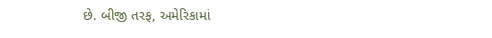છે. બીજી તરફ, અમેરિકામાં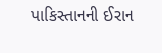પાકિસ્તાનની ઈરાન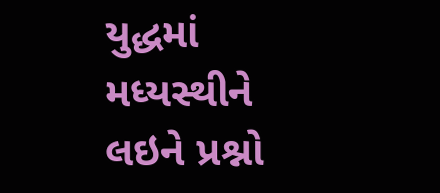યુદ્ધમાં મધ્યસ્થીને લઇને પ્રશ્નો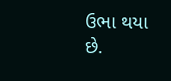ઉભા થયા છે.